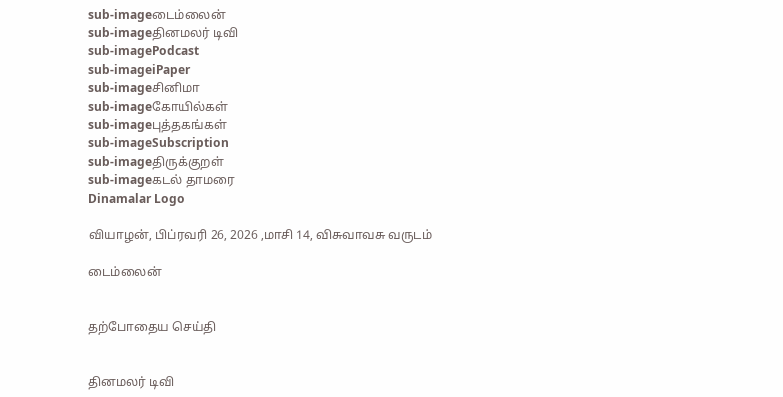sub-imageடைம்லைன்
sub-imageதினமலர் டிவி
sub-imagePodcast
sub-imageiPaper
sub-imageசினிமா
sub-imageகோயில்கள்
sub-imageபுத்தகங்கள்
sub-imageSubscription
sub-imageதிருக்குறள்
sub-imageகடல் தாமரை
Dinamalar Logo

வியாழன், பிப்ரவரி 26, 2026 ,மாசி 14, விசுவாவசு வருடம்

டைம்லைன்


தற்போதைய செய்தி


தினமலர் டிவி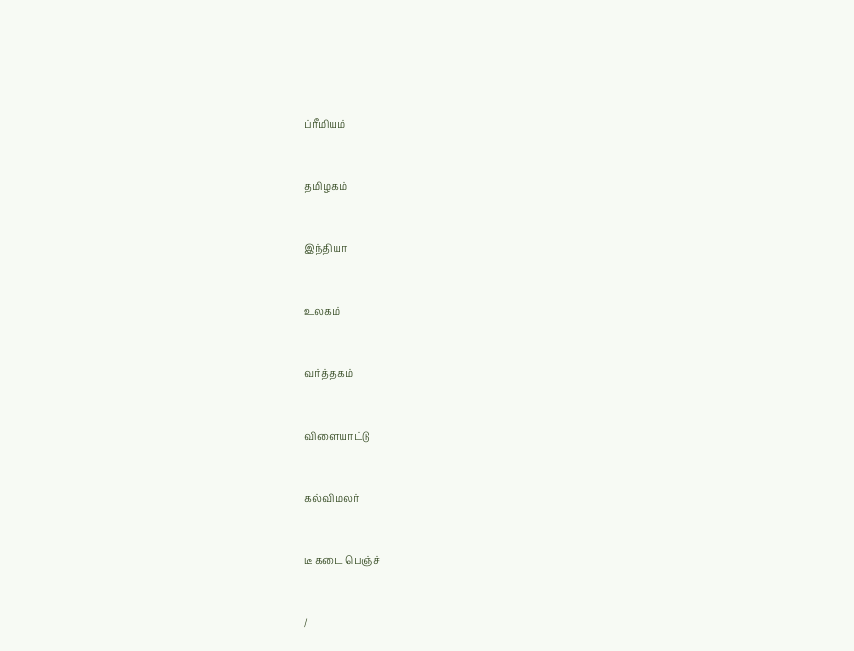ப்ரீமியம்


தமிழகம்


இந்தியா


உலகம்


வர்த்தகம்


விளையாட்டு


கல்விமலர்


டீ கடை பெஞ்ச்


/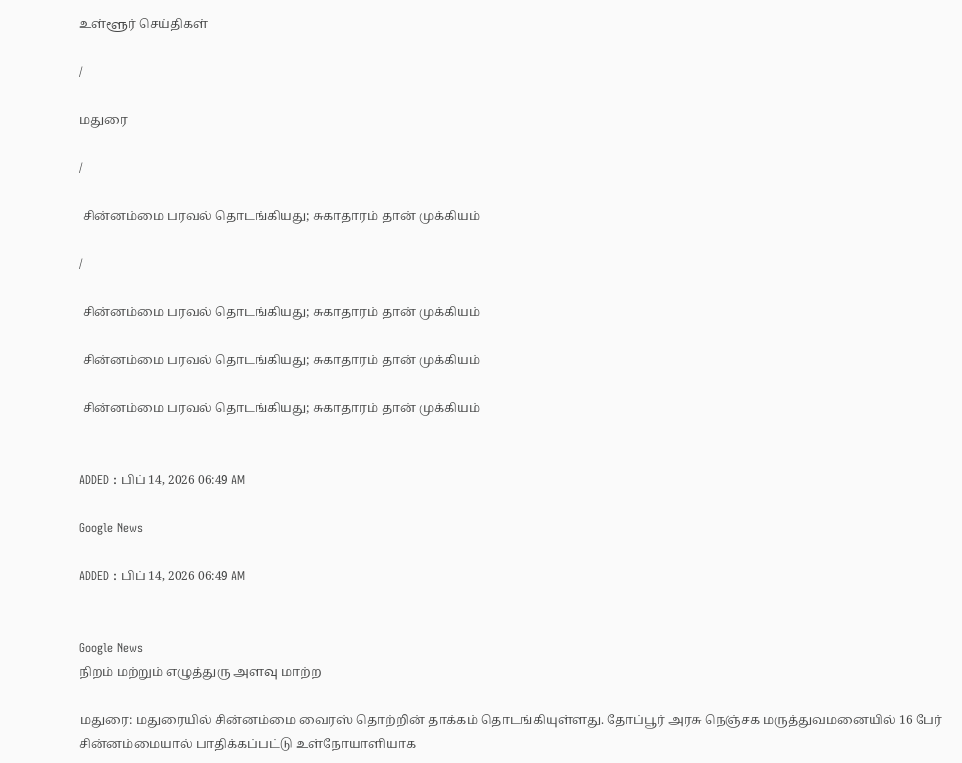உள்ளூர் செய்திகள்

/

மதுரை

/

 சின்னம்மை பரவல் தொடங்கியது; சுகாதாரம் தான் முக்கியம்

/

 சின்னம்மை பரவல் தொடங்கியது; சுகாதாரம் தான் முக்கியம்

 சின்னம்மை பரவல் தொடங்கியது; சுகாதாரம் தான் முக்கியம்

 சின்னம்மை பரவல் தொடங்கியது; சுகாதாரம் தான் முக்கியம்


ADDED : பிப் 14, 2026 06:49 AM

Google News

ADDED : பிப் 14, 2026 06:49 AM


Google News
நிறம் மற்றும் எழுத்துரு அளவு மாற்ற

மதுரை: மதுரையில் சின்னம்மை வைரஸ் தொற்றின் தாக்கம் தொடங்கியுள்ளது. தோப்பூர் அரசு நெஞ்சக மருத்துவமனையில் 16 பேர் சின்னம்மையால் பாதிக்கப்பட்டு உள்நோயாளியாக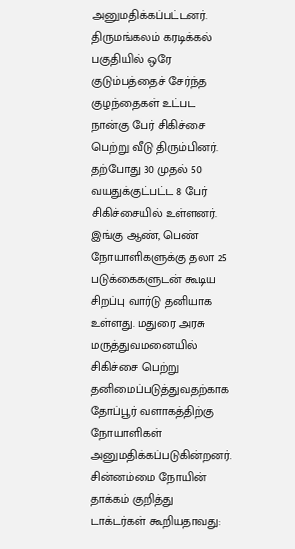அனுமதிக்கப்பட்டனர். திருமங்கலம் கரடிக்கல் பகுதியில் ஒரே குடும்பத்தைச் சேர்ந்த குழந்தைகள் உட்பட நான்கு பேர் சிகிச்சை பெற்று வீடு திரும்பினர். தற்போது 30 முதல் 50 வயதுக்குட்பட்ட 8 பேர் சிகிச்சையில் உள்ளனர். இங்கு ஆண், பெண் நோயாளிகளுக்கு தலா 25 படுக்கைகளுடன் கூடிய சிறப்பு வார்டு தனியாக உள்ளது. மதுரை அரசு மருத்துவமனையில் சிகிச்சை பெற்று தனிமைப்படுத்துவதற்காக தோப்பூர் வளாகத்திற்கு நோயாளிகள் அனுமதிக்கப்படுகின்றனர். சின்னம்மை நோயின் தாக்கம் குறித்து டாக்டர்கள் கூறியதாவது: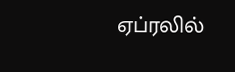ஏப்ரலில்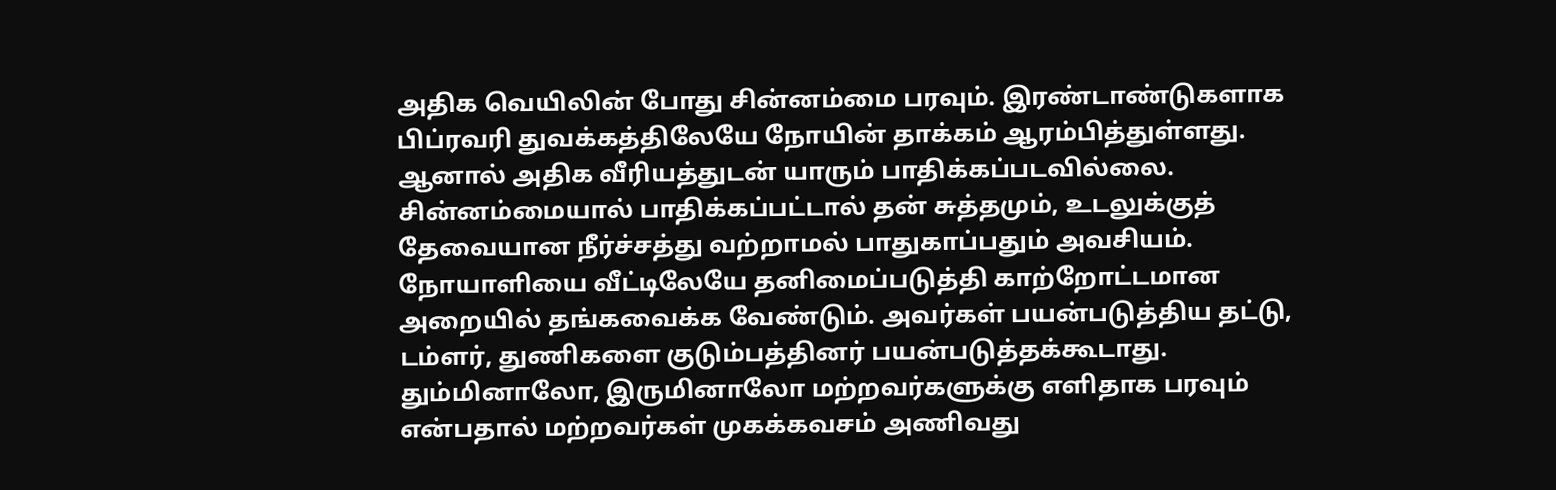அதிக வெயிலின் போது சின்னம்மை பரவும். இரண்டாண்டுகளாக பிப்ரவரி துவக்கத்திலேயே நோயின் தாக்கம் ஆரம்பித்துள்ளது. ஆனால் அதிக வீரியத்துடன் யாரும் பாதிக்கப்படவில்லை. சின்னம்மையால் பாதிக்கப்பட்டால் தன் சுத்தமும், உடலுக்குத் தேவையான நீர்ச்சத்து வற்றாமல் பாதுகாப்பதும் அவசியம். நோயாளியை வீட்டிலேயே தனிமைப்படுத்தி காற்றோட்டமான அறையில் தங்கவைக்க வேண்டும். அவர்கள் பயன்படுத்திய தட்டு, டம்ளர், துணிகளை குடும்பத்தினர் பயன்படுத்தக்கூடாது. தும்மினாலோ, இருமினாலோ மற்றவர்களுக்கு எளிதாக பரவும் என்பதால் மற்றவர்கள் முகக்கவசம் அணிவது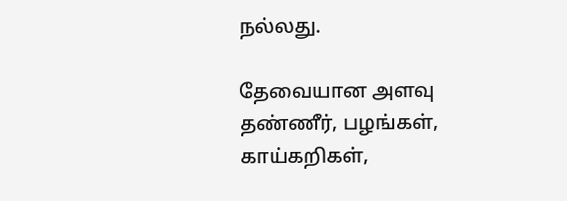நல்லது.

தேவையான அளவு தண்ணீர், பழங்கள், காய்கறிகள்,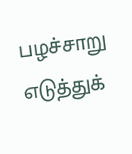பழச்சாறு எடுத்துக்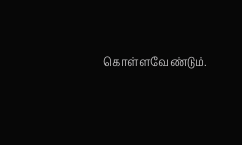கொள்ளவேண்டும்.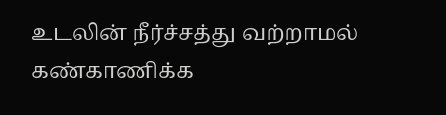உடலின் நீர்ச்சத்து வற்றாமல் கண்காணிக்க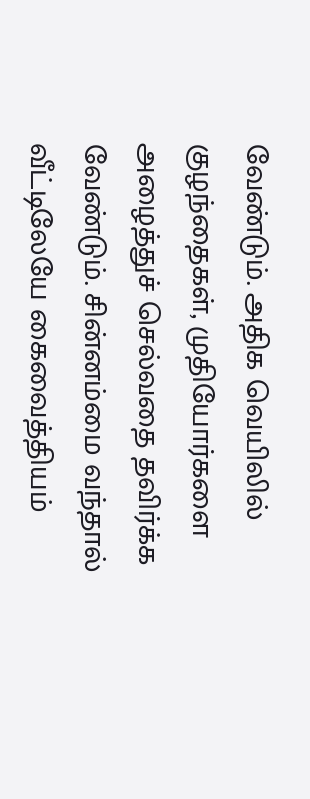வேண்டும். அதிக வெயிலில் குழந்தைகள், முதியோர்களை அழைத்துச் செல்வதை தவிர்க்க வேண்டும். சின்னம்மை வந்தால் வீட்டிலேயே கைவைத்தியம்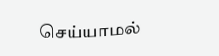செய்யாமல்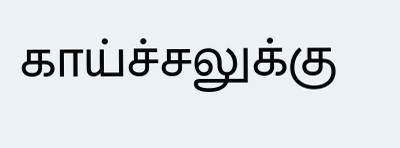காய்ச்சலுக்கு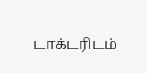டாக்டரிடம்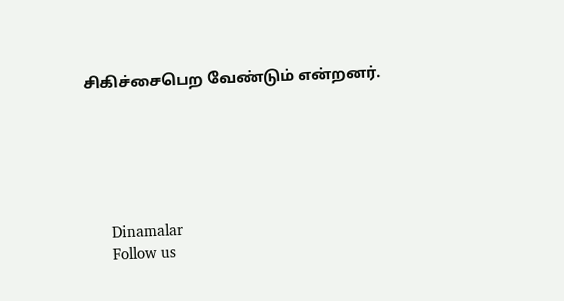சிகிச்சைபெற வேண்டும் என்றனர்.






      Dinamalar
      Follow us